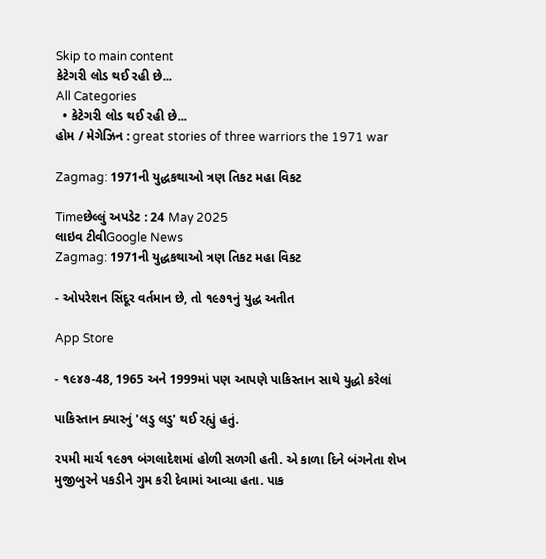Skip to main content
કેટેગરી લોડ થઈ રહી છે...
All Categories
  • કેટેગરી લોડ થઈ રહી છે...
હોમ / મેગેઝિન : great stories of three warriors the 1971 war

Zagmag: 1971ની યુદ્ધકથાઓ ત્રણ તિકટ મહા વિકટ

Timeછેલ્લું અપડેટ : 24 May 2025
લાઇવ ટીવીGoogle News
Zagmag: 1971ની યુદ્ધકથાઓ ત્રણ તિકટ મહા વિકટ

- ઓપરેશન સિંદૂર વર્તમાન છે, તો ૧૯૭૧નું યુદ્ધ અતીત

App Store

- ૧૯૪૭-48, 1965 અને 1999માં પણ આપણે પાકિસ્તાન સાથે યુદ્ધો કરેલાં

પાકિસ્તાન ક્યારનું 'લડુ લડુ' થઈ રહ્યું હતું.

૨૫મી માર્ચ ૧૯૭૧ બંગલાદેશમાં હોળી સળગી હતી. એ કાળા દિને બંગનેતા શેખ મુજીબુરને પકડીને ગુમ કરી દેવામાં આવ્યા હતા. પાક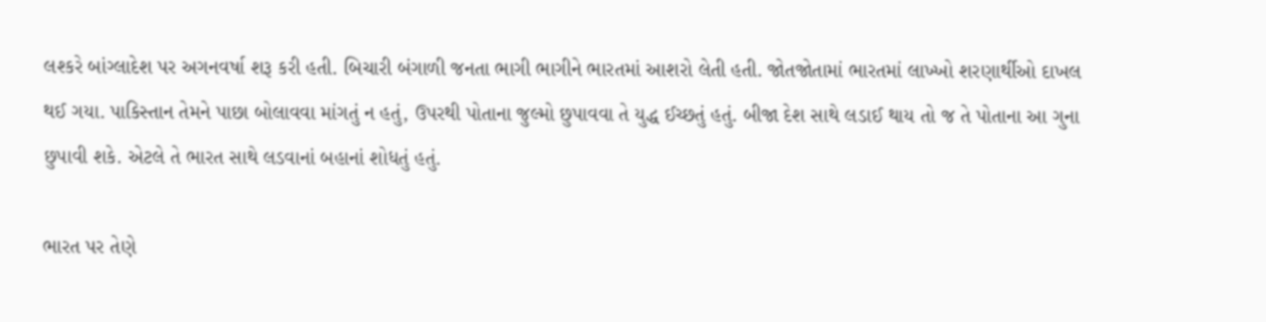લશ્કરે બાંગ્લાદેશ પર અગનવર્ષા શરૂ કરી હતી. બિચારી બંગાળી જનતા ભાગી ભાગીને ભારતમાં આશરો લેતી હતી. જોતજોતામાં ભારતમાં લાખ્ખો શરણાર્થીઓ દાખલ થઈ ગયા. પાકિસ્તાન તેમને પાછા બોલાવવા માંગતું ન હતું, ઉપરથી પોતાના જુલ્મો છુપાવવા તે યુદ્ધ ઈચ્છતું હતું. બીજા દેશ સાથે લડાઈ થાય તો જ તે પોતાના આ ગુના છુપાવી શકે. એટલે તે ભારત સાથે લડવાનાં બહાનાં શોધતું હતું.

ભારત પર તેણે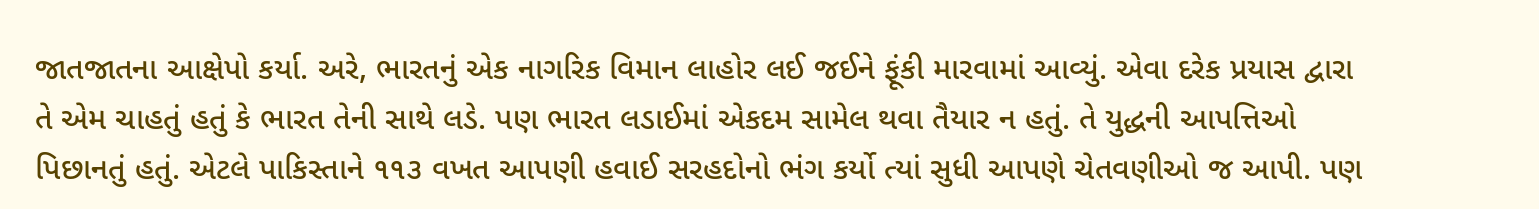જાતજાતના આક્ષેપો કર્યા. અરે, ભારતનું એક નાગરિક વિમાન લાહોર લઈ જઈને ફૂંકી મારવામાં આવ્યું. એવા દરેક પ્રયાસ દ્વારા તે એમ ચાહતું હતું કે ભારત તેની સાથે લડે. પણ ભારત લડાઈમાં એકદમ સામેલ થવા તૈયાર ન હતું. તે યુદ્ધની આપત્તિઓ પિછાનતું હતું. એટલે પાકિસ્તાને ૧૧૩ વખત આપણી હવાઈ સરહદોનો ભંગ કર્યો ત્યાં સુધી આપણે ચેતવણીઓ જ આપી. પણ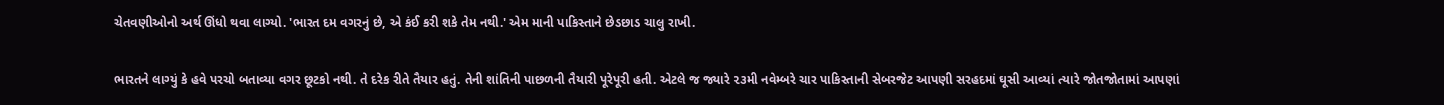ચેતવણીઓનો અર્થ ઊંધો થવા લાગ્યો. 'ભારત દમ વગરનું છે, એ કંઈ કરી શકે તેમ નથી.' એમ માની પાકિસ્તાને છેડછાડ ચાલુ રાખી.

ભારતને લાગ્યું કે હવે પરચો બતાવ્યા વગર છૂટકો નથી. તે દરેક રીતે તૈયાર હતું. તેની શાંતિની પાછળની તૈયારી પૂરેપૂરી હતી. એટલે જ જ્યારે ૨૩મી નવેમ્બરે ચાર પાકિસ્તાની સેબરજેટ આપણી સરહદમાં ઘૂસી આવ્યાં ત્યારે જોતજોતામાં આપણાં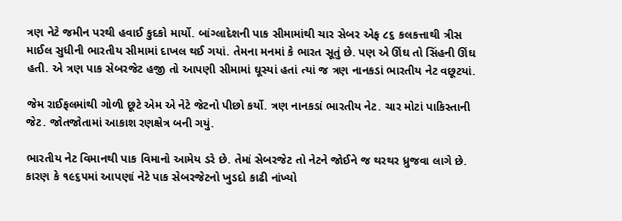ત્રણ નેટે જમીન પરથી હવાઈ કુદકો માર્યો. બાંગ્લાદેશની પાક સીમામાંથી ચાર સેબર એફ ૮૬ કલકત્તાથી ત્રીસ માઈલ સુધીની ભારતીય સીમામાં દાખલ થઈ ગયાં. તેમના મનમાં કે ભારત સૂતું છે. પણ એ ઊંઘ તો સિંહની ઊંઘ હતી. એ ત્રણ પાક સેબરજેટ હજી તો આપણી સીમામાં ઘૂસ્યાં હતાં ત્યાં જ ત્રણ નાનકડાં ભારતીય નેટ વછૂટયાં.

જેમ રાઈફલમાંથી ગોળી છૂટે એમ એ નેટે જેટનો પીછો કર્યો. ત્રણ નાનકડાં ભારતીય નેટ. ચાર મોટાં પાકિસ્તાની જેટ. જોતજોતામાં આકાશ રણક્ષેત્ર બની ગયું.

ભારતીય નેટ વિમાનથી પાક વિમાનો આમેય ડરે છે. તેમાં સેબરજેટ તો નેટને જોઈને જ થરથર ધ્રુજવા લાગે છે. કારણ કે ૧૯૬૫માં આપણાં નેટે પાક સેબરજેટનો ખુડદો કાઢી નાંખ્યો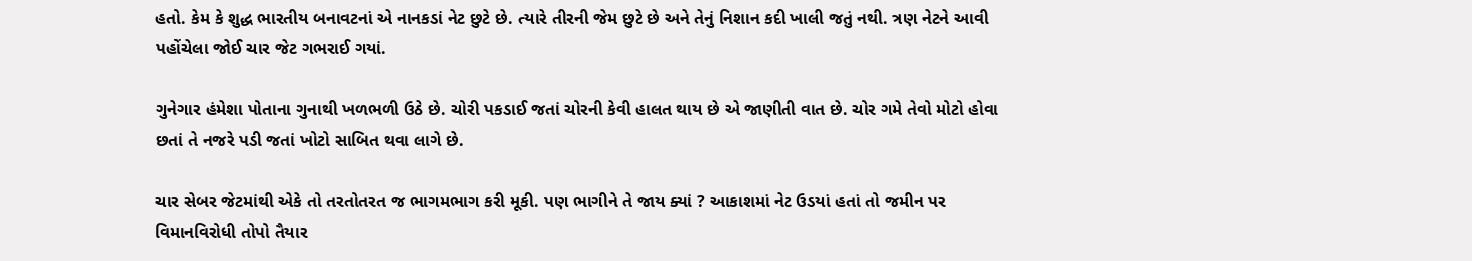હતો. કેમ કે શુદ્ધ ભારતીય બનાવટનાં એ નાનકડાં નેટ છુટે છે. ત્યારે તીરની જેમ છુટે છે અને તેનું નિશાન કદી ખાલી જતું નથી. ત્રણ નેટને આવી પહોંચેલા જોઈ ચાર જેટ ગભરાઈ ગયાં.

ગુનેગાર હંમેશા પોતાના ગુનાથી ખળભળી ઉઠે છે. ચોરી પકડાઈ જતાં ચોરની કેવી હાલત થાય છે એ જાણીતી વાત છે. ચોર ગમે તેવો મોટો હોવા છતાં તે નજરે પડી જતાં ખોટો સાબિત થવા લાગે છે.

ચાર સેબર જેટમાંથી એકે તો તરતોતરત જ ભાગમભાગ કરી મૂકી. પણ ભાગીને તે જાય ક્યાં ? આકાશમાં નેટ ઉડયાં હતાં તો જમીન પર વિમાનવિરોધી તોપો તૈયાર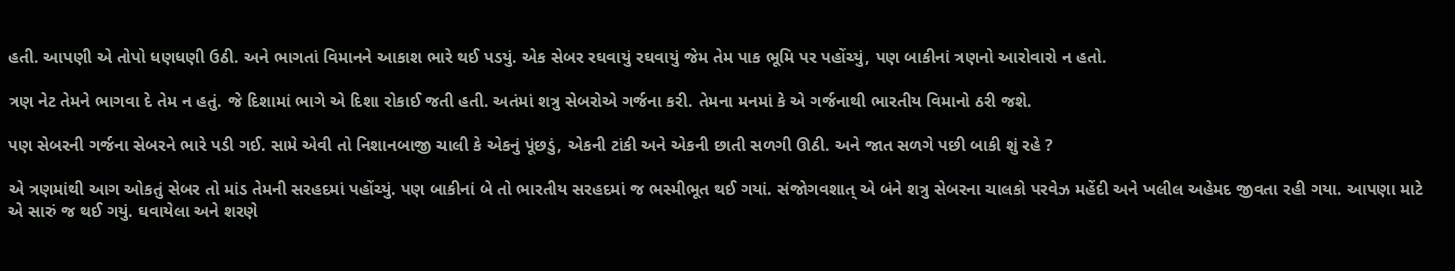હતી. આપણી એ તોપો ધણધણી ઉઠી. અને ભાગતાં વિમાનને આકાશ ભારે થઈ પડયું. એક સેબર રઘવાયું રઘવાયું જેમ તેમ પાક ભૂમિ પર પહોંચ્યું, પણ બાકીનાં ત્રણનો આરોવારો ન હતો.

ત્રણ નેટ તેમને ભાગવા દે તેમ ન હતું. જે દિશામાં ભાગે એ દિશા રોકાઈ જતી હતી. અતંમાં શત્રુ સેબરોએ ગર્જના કરી. તેમના મનમાં કે એ ગર્જનાથી ભારતીય વિમાનો ઠરી જશે.

પણ સેબરની ગર્જના સેબરને ભારે પડી ગઈ. સામે એવી તો નિશાનબાજી ચાલી કે એકનું પૂંછડું, એકની ટાંકી અને એકની છાતી સળગી ઊઠી. અને જાત સળગે પછી બાકી શું રહે ?

એ ત્રણમાંથી આગ ઓકતું સેબર તો માંડ તેમની સરહદમાં પહોંચ્યું. પણ બાકીનાં બે તો ભારતીય સરહદમાં જ ભસ્મીભૂત થઈ ગયાં. સંજોગવશાત્ એ બંને શત્રુ સેબરના ચાલકો પરવેઝ મહેંદી અને ખલીલ અહેમદ જીવતા રહી ગયા. આપણા માટે એ સારું જ થઈ ગયું. ઘવાયેલા અને શરણે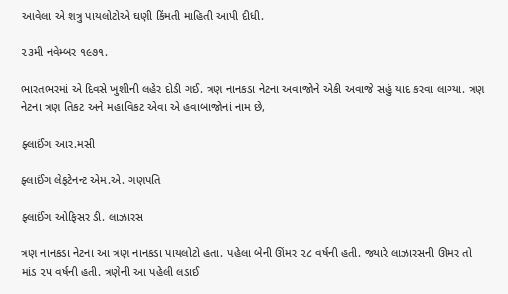આવેલા એ શત્રુ પાયલોટોએ ઘણી કિંમતી માહિતી આપી દીધી.

૨૩મી નવેમ્બર ૧૯૭૧.

ભારતભરમાં એ દિવસે ખુશીની લહેર દોડી ગઈ. ત્રણ નાનકડા નેટના અવાજોને એકી અવાજે સહું યાદ કરવા લાગ્યા. ત્રણ નેટના ત્રણ તિકટ અને મહાવિકટ એવા એ હવાબાજોનાં નામ છે,

ફ્લાઈંગ આર.મસી

ફ્લાઈંગ લેફટેનન્ટ એમ.એ. ગણપતિ

ફ્લાઈંગ ઓફિસર ડી. લાઝારસ

ત્રણ નાનકડા નેટના આ ત્રણ નાનકડા પાયલોટો હતા. પહેલા બેની ઊંમર ૨૮ વર્ષની હતી. જ્યારે લાઝારસની ઊમર તો માંડ ૨૫ વર્ષની હતી. ત્રણેની આ પહેલી લડાઈ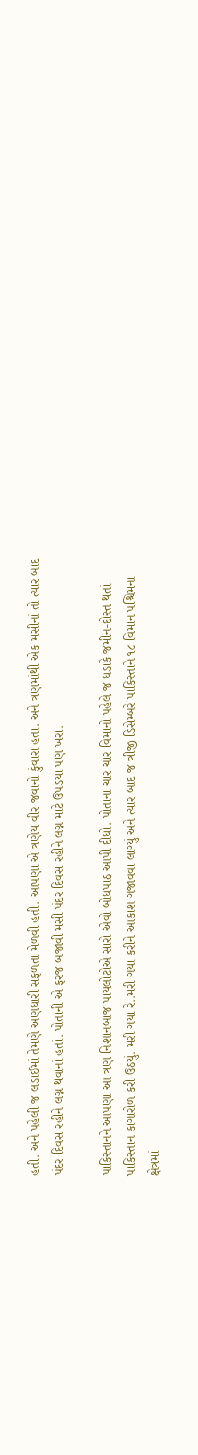હતી. અને પહેલી જ લડાઈમાં તેમણે અણધારી સફળતા મેળવી હતી. આપણા એ ત્રણેય વીર જવાનો કુંવારા હતા. અને ત્રણમાંથી એક મસીનાં તો ત્યાર બાદ પંદર દિવસ રહીને લગ્ન થવાનાં હતાં. પોતાની એ ફરજ બજાવી મસી પંદર દિવસ રહીને લગ્ન માટે ઉપડયા પણ ખરા.

પાકિસ્તાનને આપણા આ ત્રણ નિશાનબાજ પાયલોટોએ સારો એવો બોધપાઠ આપી દીધો. પોતાના ચાર ચાર વિમાનો પહેલે જ ધડાકે જમીન-દોસ્ત થતાં પાકિસ્તાન કાગારોળ કરી ઉઠયું. મરી ગયા રે..મરી ગયા કરીને આકાશ ગજાવવા લાગ્યું અને ત્યાર બાદ જ ત્રીજી ડિસેમ્બરે પાકિસ્તાને ૧૮ વિમાન પશ્ચિમના ક્ષેત્રમાં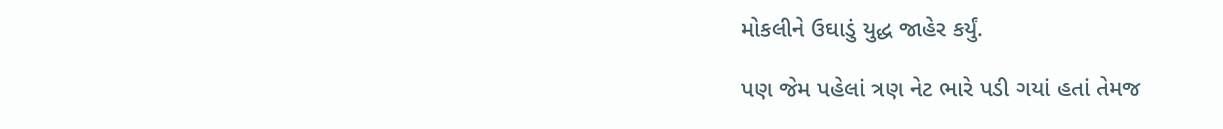મોકલીને ઉઘાડું યુદ્ધ જાહેર કર્યું.

પણ જેમ પહેલાં ત્રણ નેટ ભારે પડી ગયાં હતાં તેમજ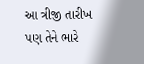આ ત્રીજી તારીખ પણ તેને ભારે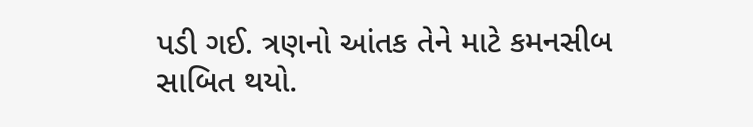પડી ગઈ. ત્રણનો આંતક તેને માટે કમનસીબ સાબિત થયો.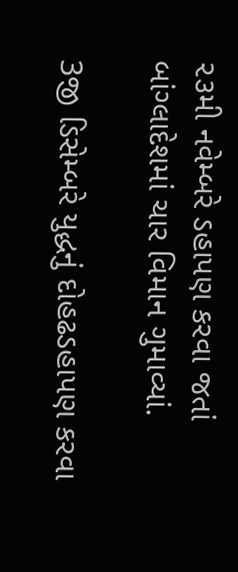૨૩મી નવેમ્બરે ડહાપણ કરવા જતાં બાંગ્લાદેશમાં ચાર વિમાન ગુમાવ્યાં.

3જી ડિસેમ્બરે યુદ્ધનું દોહઢડહાપણ કરવા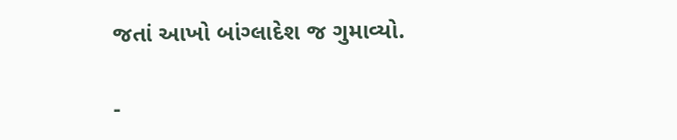જતાં આખો બાંગ્લાદેશ જ ગુમાવ્યો.

-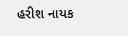હરીશ નાયક